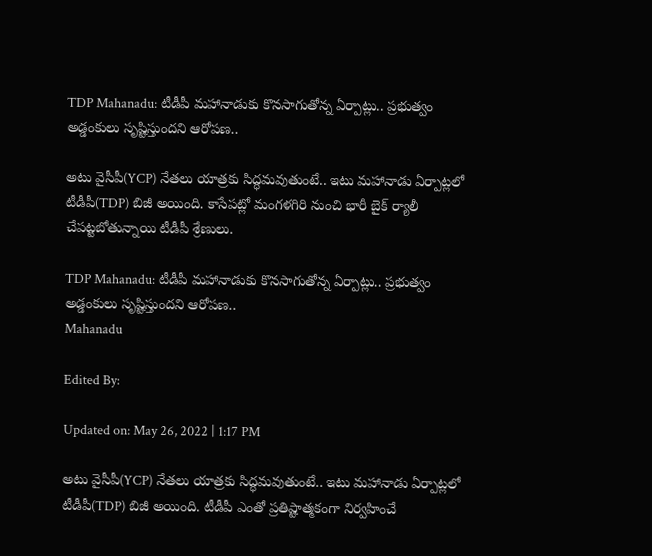TDP Mahanadu: టీడీపీ మహానాడుకు కొనసాగుతోన్న ఏర్పాట్లు.. ప్రభుత్వం అడ్డంకులు సృష్టిస్తుందని ఆరోపణ..

అటు వైసీపీ(YCP) నేతలు యాత్రకు సిద్ధమవుతుంటే.. ఇటు మహానాడు ఏర్పాట్లలో టీడీపీ(TDP) బిజీ అయింది. కాసేపట్లో మంగళగిరి నుంచి భారీ బైక్ ర్యాలీ చేపట్టబోతున్నాయి టీడీపీ శ్రేణులు.

TDP Mahanadu: టీడీపీ మహానాడుకు కొనసాగుతోన్న ఏర్పాట్లు.. ప్రభుత్వం అడ్డంకులు సృష్టిస్తుందని ఆరోపణ..
Mahanadu

Edited By:

Updated on: May 26, 2022 | 1:17 PM

అటు వైసీపీ(YCP) నేతలు యాత్రకు సిద్ధమవుతుంటే.. ఇటు మహానాడు ఏర్పాట్లలో టీడీపీ(TDP) బిజీ అయింది. టీడీపీ ఎంతో ప్రతిష్టాత్మకంగా నిర్వహించే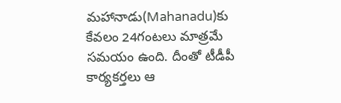మహానాడు(Mahanadu)కు కేవలం 24గంటలు మాత్రమే సమయం ఉంది. దీంతో టీడీపీ కార్యకర్తలు ఆ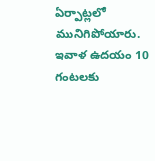ఏర్పాట్లలో మునిగిపోయారు. ఇవాళ ఉదయం 10 గంటలకు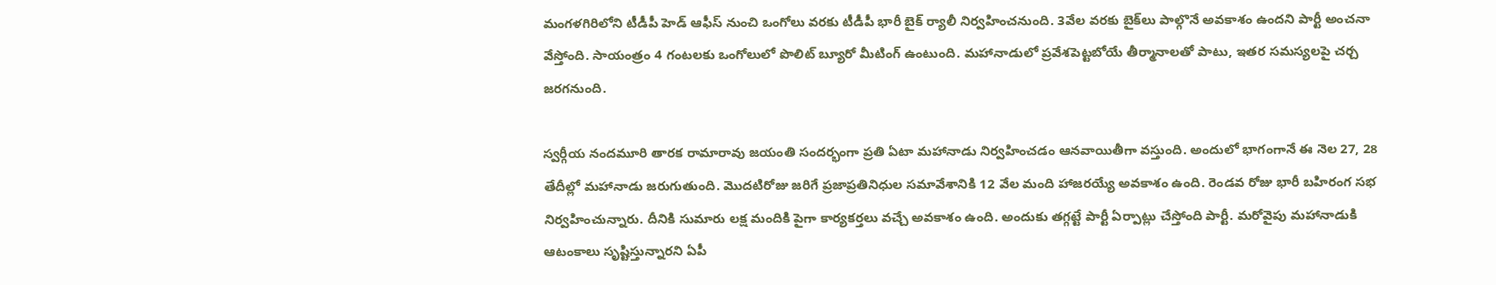మంగళగిరిలోని టీడీపీ హెడ్ ఆఫీస్ నుంచి ఒంగోలు వరకు టీడీపీ భారీ బైక్ ర్యాలీ నిర్వహించనుంది. 3వేల వరకు బైక్‌లు పాల్గొనే అవకాశం ఉందని పార్టీ అంచనా వేస్తోంది. సాయంత్రం 4 గంటలకు ఒంగోలులో పొలిట్ బ్యూరో మీటింగ్ ఉంటుంది. మహానాడులో ప్రవేశపెట్టబోయే తీర్మానాలతో పాటు, ఇతర సమస్యలపై చర్చ జరగనుంది.

స్వర్గీయ నందమూరి తారక రామారావు జయంతి సందర్భంగా ప్రతి ఏటా మహానాడు నిర్వహించడం ఆనవాయితీగా వస్తుంది. అందులో భాగంగానే ఈ నెల 27, 28 తేదీల్లో మహానాడు జరుగుతుంది. మొదటిరోజు జరిగే ప్రజాప్రతినిధుల సమావేశానికి 12 వేల మంది హాజరయ్యే అవకాశం ఉంది. రెండవ రోజు భారీ బహిరంగ సభ నిర్వహించున్నారు. దీనికి సుమారు లక్ష మందికి పైగా కార్యకర్తలు వచ్చే అవకాశం ఉంది. అందుకు తగ్గట్టే పార్టీ ఏర్పాట్లు చేస్తోంది పార్టీ. మరోవైపు మహానాడుకి ఆటంకాలు సృష్టిస్తున్నారని ఏపీ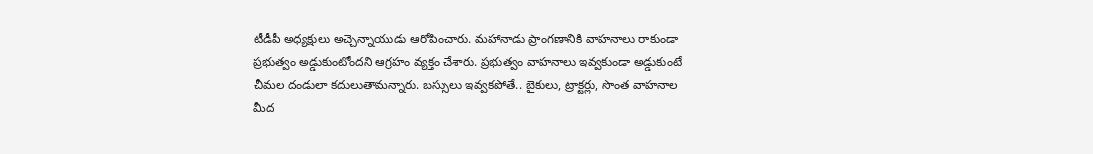టీడీపీ అధ్యక్షులు అచ్చెన్నాయుడు ఆరోపించారు. మహానాడు ప్రాంగణానికి వాహనాలు రాకుండా ప్రభుత్వం అడ్డుకుంటోందని ఆగ్రహం వ్యక్తం చేశారు. ప్రభుత్వం వాహనాలు ఇవ్వకుండా అడ్డుకుంటే చీమల దండులా కదులుతామన్నారు. బస్సులు ఇవ్వకపోతే.. బైకులు, ట్రాక్టర్లు, సొంత వాహనాల మీద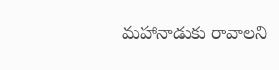మహానాడుకు రావాలని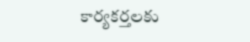కార్యకర్తలకు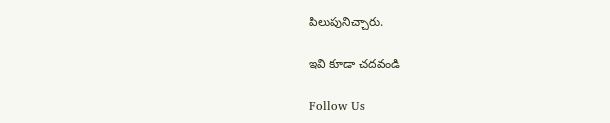పిలుపునిచ్చారు.

ఇవి కూడా చదవండి

Follow Us